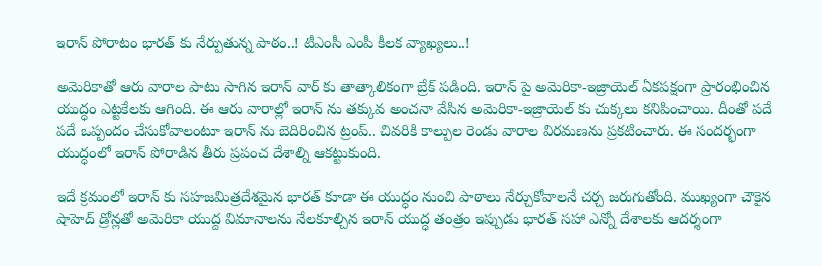ఇరాన్ పోరాటం భారత్ కు నేర్పుతున్న పాఠం..! టీఎంసీ ఎంపీ కీలక వ్యాఖ్యలు..!

అమెరికాతో ఆరు వారాల పాటు సాగిన ఇరాన్ వార్ కు తాత్కాలికంగా బ్రేక్ పడింది. ఇరాన్ పై అమెరికా-ఇజ్రాయెల్ ఏకపక్షంగా ప్రారంభించిన యుద్ధం ఎట్టకేలకు ఆగింది. ఈ ఆరు వారాల్లో ఇరాన్ ను తక్కువ అంచనా వేసిన అమెరికా-ఇజ్రాయెల్ కు చుక్కలు కనిపించాయి. దీంతో పదే పదే ఒప్పందం చేసుకోవాలంటూ ఇరాన్ ను బెదిరించిన ట్రంప్.. చివరికి కాల్పుల రెండు వారాల విరమణను ప్రకటించారు. ఈ సందర్భంగా యుద్ధంలో ఇరాన్ పోరాడిన తీరు ప్రపంచ దేశాల్ని ఆకట్టుకుంది.

ఇదే క్రమంలో ఇరాన్ కు సహజమిత్రదేశమైన భారత్ కూడా ఈ యుద్ధం నుంచి పాఠాలు నేర్చుకోవాలనే చర్చ జరుగుతోంది. ముఖ్యంగా చౌకైన షాహెద్ డ్రోన్లతో అమెరికా యుద్ద విమానాలను నేలకూల్చిన ఇరాన్ యుద్ధ తంత్రం ఇప్పుడు భారత్ సహా ఎన్నో దేశాలకు ఆదర్శంగా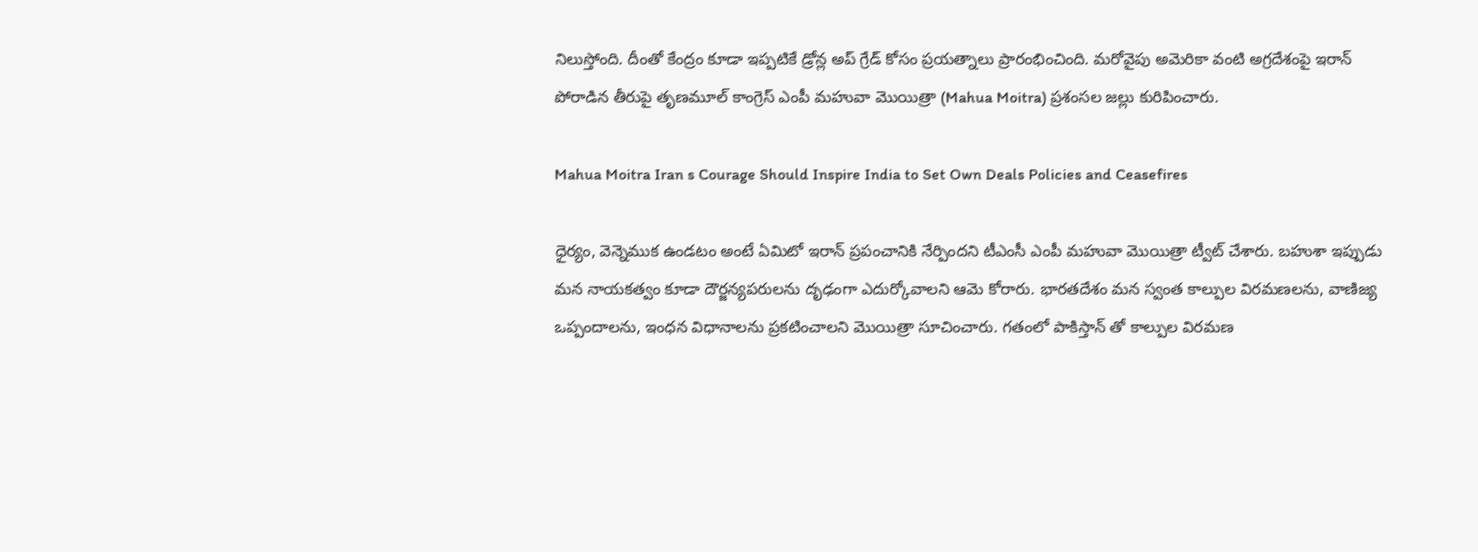నిలుస్తోంది. దీంతో కేంద్రం కూడా ఇప్పటికే డ్రోన్ల అప్ గ్రేడ్ కోసం ప్రయత్నాలు ప్రారంభించింది. మరోవైపు అమెరికా వంటి అగ్రదేశంపై ఇరాన్ పోరాడిన తీరుపై తృణమూల్ కాంగ్రెస్ ఎంపీ మహువా మొయిత్రా (Mahua Moitra) ప్రశంసల జల్లు కురిపించారు.

Mahua Moitra Iran s Courage Should Inspire India to Set Own Deals Policies and Ceasefires

ధైర్యం, వెన్నెముక ఉండటం అంటే ఏమిటో ఇరాన్ ప్రపంచానికి నేర్పిందని టీఎంసీ ఎంపీ మహువా మొయిత్రా ట్వీట్ చేశారు. బహుశా ఇప్పుడు మన నాయకత్వం కూడా దౌర్జన్యపరులను దృఢంగా ఎదుర్కోవాలని ఆమె కోరారు. భారతదేశం మన స్వంత కాల్పుల విరమణలను, వాణిజ్య ఒప్పందాలను, ఇంధన విధానాలను ప్రకటించాలని మొయిత్రా సూచించారు. గతంలో పాకిస్తాన్ తో కాల్పుల విరమణ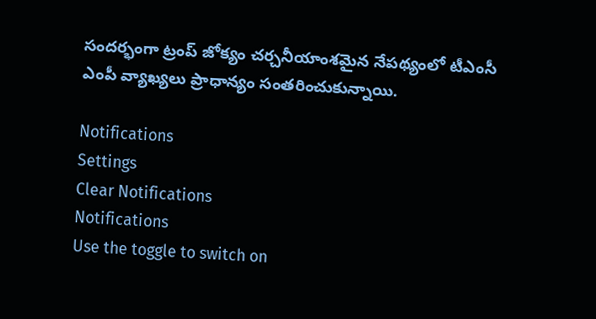సందర్భంగా ట్రంప్ జోక్యం చర్చనీయాంశమైన నేపథ్యంలో టీఎంసీ ఎంపీ వ్యాఖ్యలు ప్రాధాన్యం సంతరించుకున్నాయి.

Notifications
Settings
Clear Notifications
Notifications
Use the toggle to switch on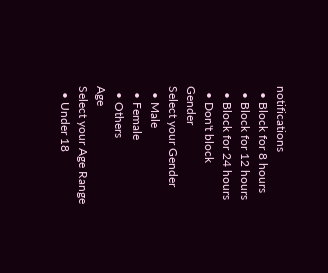notifications
  • Block for 8 hours
  • Block for 12 hours
  • Block for 24 hours
  • Don't block
Gender
Select your Gender
  • Male
  • Female
  • Others
Age
Select your Age Range
  • Under 18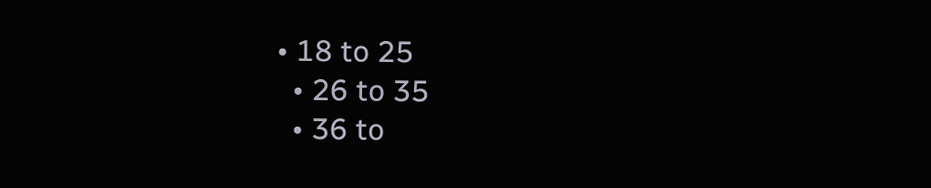• 18 to 25
  • 26 to 35
  • 36 to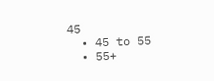45
  • 45 to 55
  • 55+